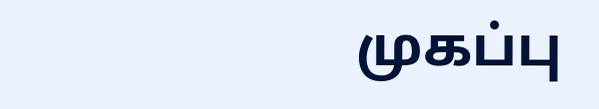முகப்பு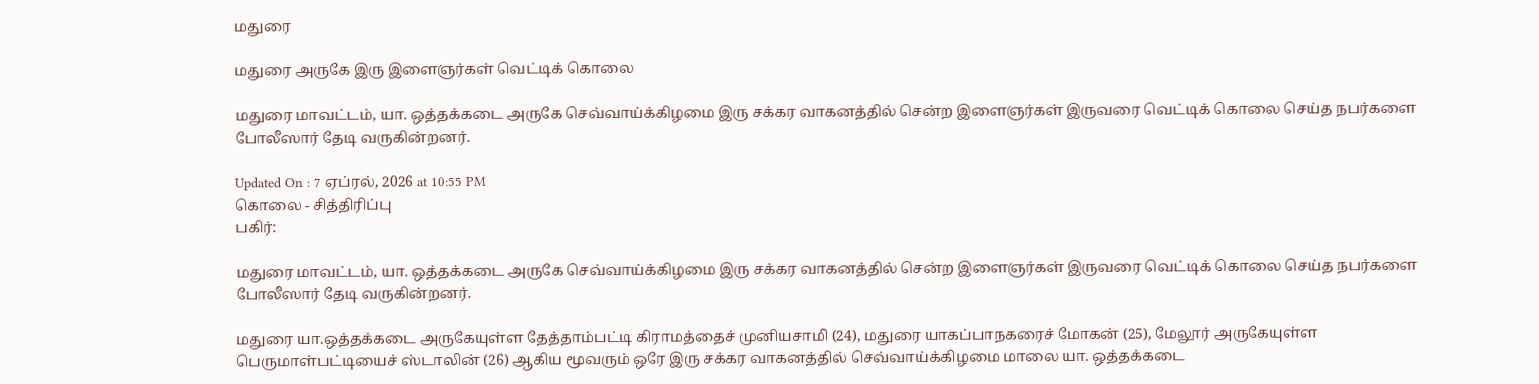மதுரை

மதுரை அருகே இரு இளைஞர்கள் வெட்டிக் கொலை

மதுரை மாவட்டம், யா. ஒத்தக்கடை அருகே செவ்வாய்க்கிழமை இரு சக்கர வாகனத்தில் சென்ற இளைஞர்கள் இருவரை வெட்டிக் கொலை செய்த நபர்களை போலீஸார் தேடி வருகின்றனர்.

Updated On : 7 ஏப்ரல், 2026 at 10:55 PM
கொலை - சித்திரிப்பு
பகிர்:

மதுரை மாவட்டம், யா. ஒத்தக்கடை அருகே செவ்வாய்க்கிழமை இரு சக்கர வாகனத்தில் சென்ற இளைஞர்கள் இருவரை வெட்டிக் கொலை செய்த நபர்களை போலீஸார் தேடி வருகின்றனர்.

மதுரை யா.ஒத்தக்கடை அருகேயுள்ள தேத்தாம்பட்டி கிராமத்தைச் முனியசாமி (24), மதுரை யாகப்பாநகரைச் மோகன் (25), மேலூர் அருகேயுள்ள பெருமாள்பட்டியைச் ஸ்டாலின் (26) ஆகிய மூவரும் ஒரே இரு சக்கர வாகனத்தில் செவ்வாய்க்கிழமை மாலை யா. ஒத்தக்கடை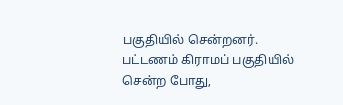பகுதியில் சென்றனர். பட்டணம் கிராமப் பகுதியில் சென்ற போது,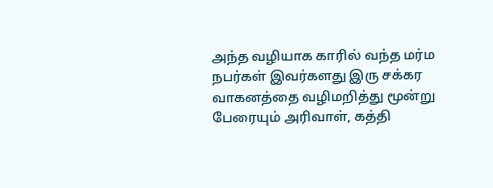அந்த வழியாக காரில் வந்த மர்ம நபர்கள் இவர்களது இரு சக்கர வாகனத்தை வழிமறித்து மூன்று பேரையும் அரிவாள், கத்தி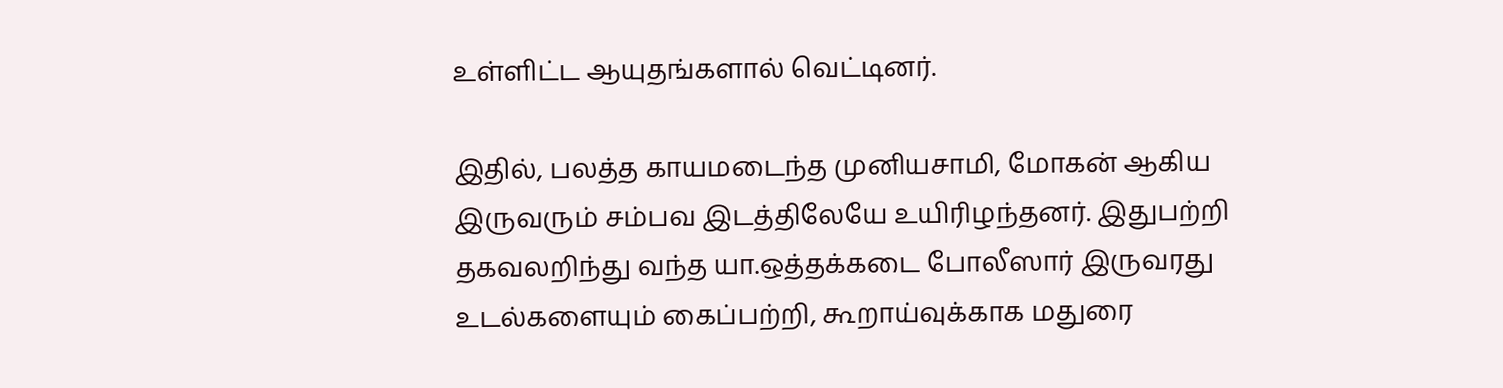உள்ளிட்ட ஆயுதங்களால் வெட்டினர்.

இதில், பலத்த காயமடைந்த முனியசாமி, மோகன் ஆகிய இருவரும் சம்பவ இடத்திலேயே உயிரிழந்தனர். இதுபற்றி தகவலறிந்து வந்த யா.ஒத்தக்கடை போலீஸார் இருவரது உடல்களையும் கைப்பற்றி, கூறாய்வுக்காக மதுரை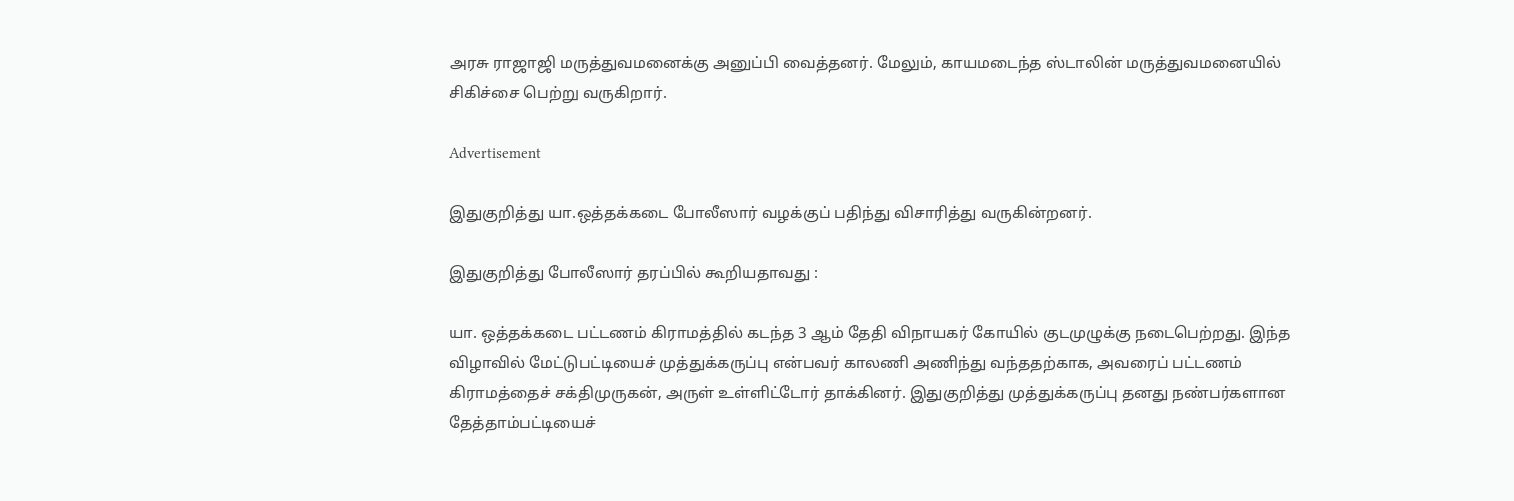அரசு ராஜாஜி மருத்துவமனைக்கு அனுப்பி வைத்தனர். மேலும், காயமடைந்த ஸ்டாலின் மருத்துவமனையில் சிகிச்சை பெற்று வருகிறார்.

Advertisement

இதுகுறித்து யா.ஒத்தக்கடை போலீஸார் வழக்குப் பதிந்து விசாரித்து வருகின்றனர்.

இதுகுறித்து போலீஸார் தரப்பில் கூறியதாவது :

யா. ஒத்தக்கடை பட்டணம் கிராமத்தில் கடந்த 3 ஆம் தேதி விநாயகர் கோயில் குடமுழுக்கு நடைபெற்றது. இந்த விழாவில் மேட்டுபட்டியைச் முத்துக்கருப்பு என்பவர் காலணி அணிந்து வந்ததற்காக, அவரைப் பட்டணம் கிராமத்தைச் சக்திமுருகன், அருள் உள்ளிட்டோர் தாக்கினர். இதுகுறித்து முத்துக்கருப்பு தனது நண்பர்களான தேத்தாம்பட்டியைச்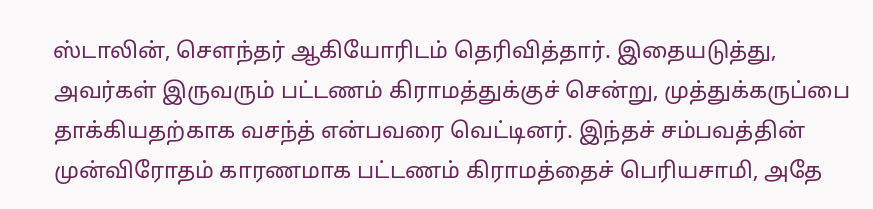ஸ்டாலின், சௌந்தர் ஆகியோரிடம் தெரிவித்தார். இதையடுத்து, அவர்கள் இருவரும் பட்டணம் கிராமத்துக்குச் சென்று, முத்துக்கருப்பை தாக்கியதற்காக வசந்த் என்பவரை வெட்டினர். இந்தச் சம்பவத்தின் முன்விரோதம் காரணமாக பட்டணம் கிராமத்தைச் பெரியசாமி, அதே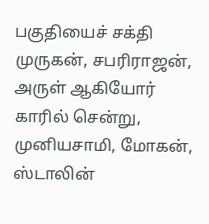பகுதியைச் சக்தி முருகன், சபரிராஜன், அருள் ஆகியோர் காரில் சென்று, முனியசாமி, மோகன், ஸ்டாலின்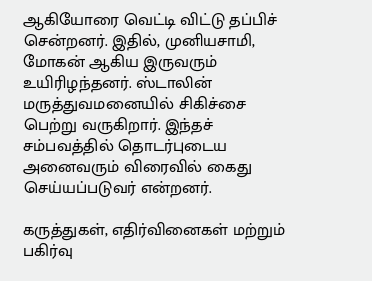ஆகியோரை வெட்டி விட்டு தப்பிச் சென்றனர். இதில், முனியசாமி, மோகன் ஆகிய இருவரும் உயிரிழந்தனர். ஸ்டாலின் மருத்துவமனையில் சிகிச்சை பெற்று வருகிறார். இந்தச் சம்பவத்தில் தொடர்புடைய அனைவரும் விரைவில் கைது செய்யப்படுவர் என்றனர்.

கருத்துகள், எதிர்வினைகள் மற்றும் பகிர்வு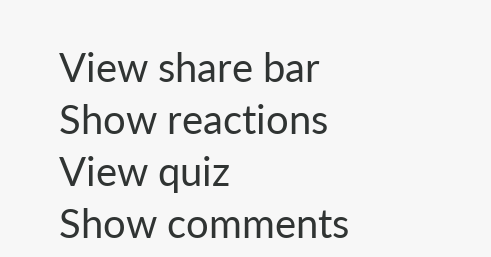View share bar
Show reactions
View quiz
Show comments